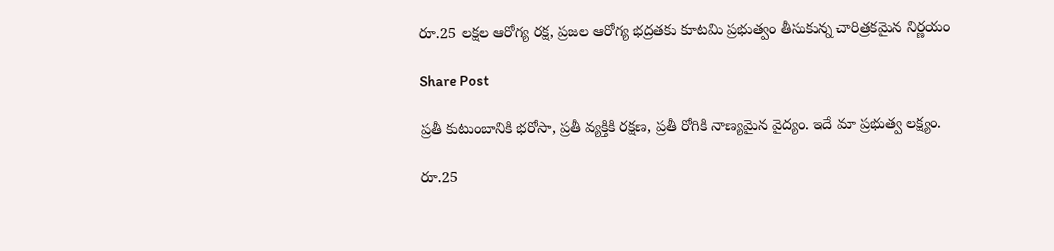రూ.25 లక్షల ఆరోగ్య రక్ష, ప్రజల ఆరోగ్య భద్రతకు కూటమి ప్రభుత్వం తీసుకున్న చారిత్రకమైన నిర్ణయం

Share Post

ప్రతీ కుటుంబానికి భరోసా, ప్రతీ వ్యక్తికి రక్షణ, ప్రతీ రోగికి నాణ్యమైన వైద్యం. ఇదే మా ప్రభుత్వ లక్ష్యం.

రూ.25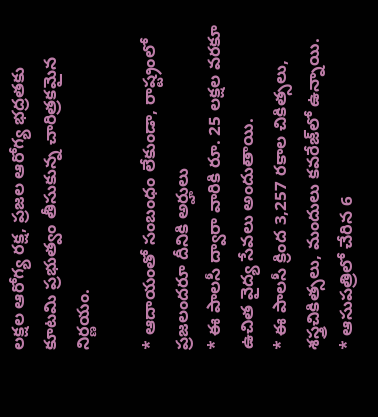లక్షల ఆరోగ్య రక్ష, ప్రజల ఆరోగ్య భద్రతకు కూటమి ప్రభుత్వం తీసుకున్న చారిత్రకమైన నిర్ణయం.

* ఆదాయంతో సంబంధం లేకుండా, రాష్ట్రంలో ప్రజలందరూ దీనికి అర్హులు
* ఈ పాలసీ ద్వారా వారికి రూ. 25 లక్షల వరకూ ఉచిత వైద్య సేవలు అందుతాయి.
* ఈ పాలసీ క్రింద 3,257 రకాల చికిత్సలు, శస్త్రచికిత్సలు, మందులు కవరేజ్‌లో ఉన్నాయి.
* ఆసుపత్రిలో చేరిన 6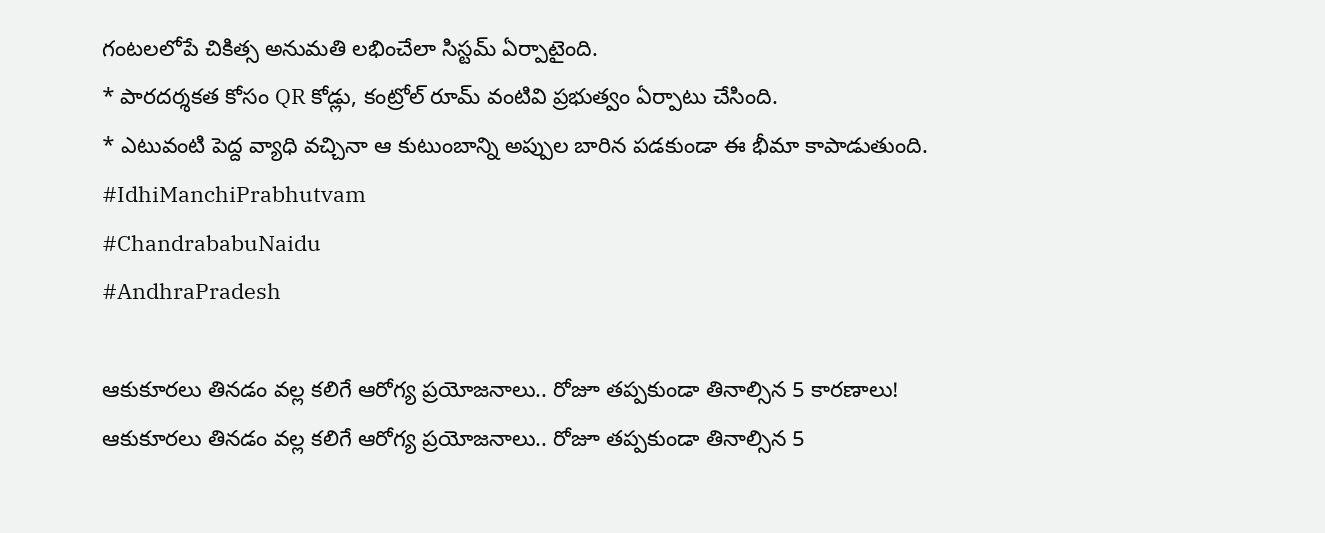గంటలలోపే చికిత్స అనుమతి లభించేలా సిస్టమ్ ఏర్పాటైంది.
* పారదర్శకత కోసం QR కోడ్లు, కంట్రోల్ రూమ్ వంటివి ప్రభుత్వం ఏర్పాటు చేసింది.
* ఎటువంటి పెద్ద వ్యాధి వచ్చినా ఆ కుటుంబాన్ని అప్పుల బారిన పడకుండా ఈ భీమా కాపాడుతుంది.
#IdhiManchiPrabhutvam
#ChandrababuNaidu
#AndhraPradesh

ఆకుకూరలు తినడం వల్ల కలిగే ఆరోగ్య ప్రయోజనాలు.. రోజూ తప్పకుండా తినాల్సిన 5 కారణాలు!
ఆకుకూరలు తినడం వల్ల కలిగే ఆరోగ్య ప్రయోజనాలు.. రోజూ తప్పకుండా తినాల్సిన 5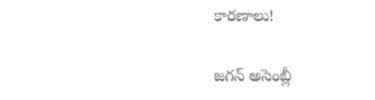కారణాలు!

జగన్ అసెంబ్లీ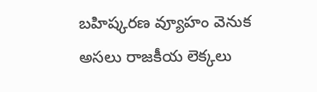బహిష్కరణ వ్యూహం వెనుక అసలు రాజకీయ లెక్కలు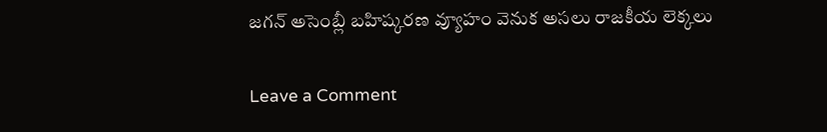జగన్ అసెంబ్లీ బహిష్కరణ వ్యూహం వెనుక అసలు రాజకీయ లెక్కలు

Leave a Comment